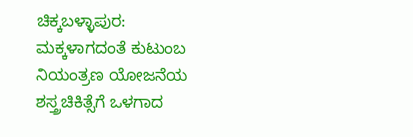ಚಿಕ್ಕಬಳ್ಳಾಪುರ: ಮಕ್ಕಳಾಗದಂತೆ ಕುಟುಂಬ ನಿಯಂತ್ರಣ ಯೋಜನೆಯ ಶಸ್ತ್ರಚಿಕಿತ್ಸೆಗೆ ಒಳಗಾದ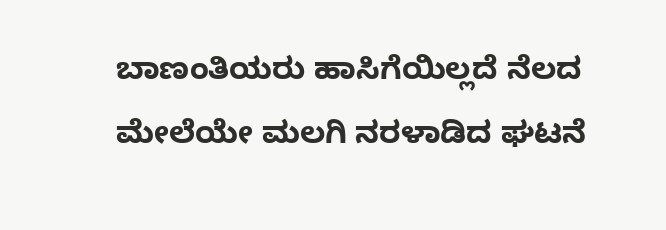ಬಾಣಂತಿಯರು ಹಾಸಿಗೆಯಿಲ್ಲದೆ ನೆಲದ ಮೇಲೆಯೇ ಮಲಗಿ ನರಳಾಡಿದ ಘಟನೆ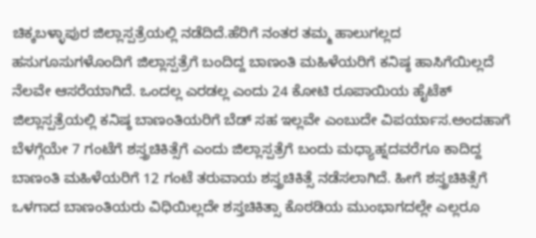ಚಿಕ್ಕಬಳ್ಳಾಪುರ ಜಿಲ್ಲಾಸ್ಪತ್ರೆಯಲ್ಲಿ ನಡೆದಿದೆ.ಹೆರಿಗೆ ನಂತರ ತಮ್ಮ ಹಾಲುಗಲ್ಲದ ಹಸುಗೂಸುಗಳೊಂದಿಗೆ ಜಿಲ್ಲಾಸ್ಪತ್ರೆಗೆ ಬಂದಿದ್ದ ಬಾಣಂತಿ ಮಹಿಳೆಯರಿಗೆ ಕನಿಷ್ಠ ಹಾಸಿಗೆಯಿಲ್ಲದೆ ನೆಲವೇ ಆಸರೆಯಾಗಿದೆ. ಒಂದಲ್ಲ ಎರಡಲ್ಲ ಎಂದು 24 ಕೋಟಿ ರೂಪಾಯಿಯ ಹೈಟೆಕ್ ಜಿಲ್ಲಾಸ್ಪತ್ರೆಯಲ್ಲಿ ಕನಿಷ್ಠ ಬಾಣಂತಿಯರಿಗೆ ಬೆಡ್ ಸಹ ಇಲ್ಲವೇ ಎಂಬುದೇ ವಿಪರ್ಯಾಸ.ಅಂದಹಾಗೆ ಬೆಳಗ್ಗೆಯೇ 7 ಗಂಟೆಗೆ ಶಸ್ತ್ರಚಿಕಿತ್ಸೆಗೆ ಎಂದು ಜಿಲ್ಲಾಸ್ಪತ್ರೆಗೆ ಬಂದು ಮಧ್ಯಾಹ್ನದವರೆಗೂ ಕಾದಿದ್ದ ಬಾಣಂತಿ ಮಹಿಳೆಯರಿಗೆ 12 ಗಂಟೆ ತರುವಾಯ ಶಸ್ತ್ರಚಿಕಿತ್ಸೆ ನಡೆಸಲಾಗಿದೆ. ಹೀಗೆ ಶಸ್ತ್ರಚಿಕಿತ್ಸೆಗೆ ಒಳಗಾದ ಬಾಣಂತಿಯರು ವಿಧಿಯಿಲ್ಲದೇ ಶಸ್ತಚಿಕಿತ್ಸಾ ಕೊಠಡಿಯ ಮುಂಭಾಗದಲ್ಲೇ ಎಲ್ಲರೂ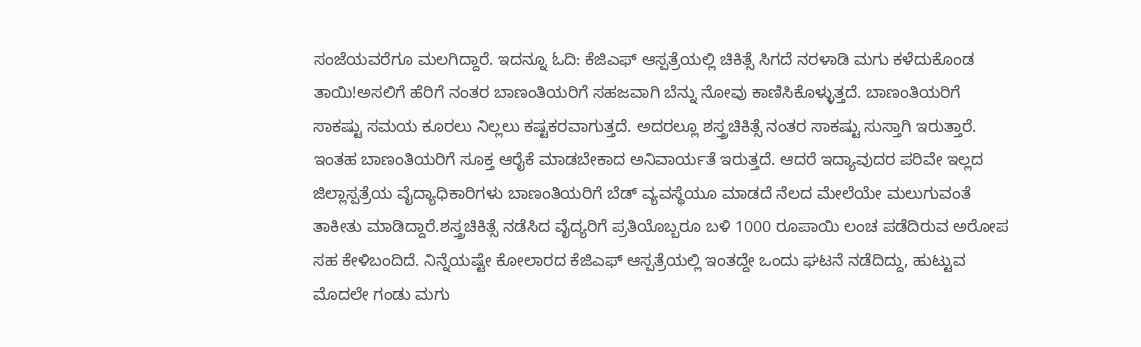ಸಂಜೆಯವರೆಗೂ ಮಲಗಿದ್ದಾರೆ. ಇದನ್ನೂ ಓದಿ: ಕೆಜಿಎಫ್ ಆಸ್ಪತ್ರೆಯಲ್ಲಿ ಚಿಕಿತ್ಸೆ ಸಿಗದೆ ನರಳಾಡಿ ಮಗು ಕಳೆದುಕೊಂಡ ತಾಯಿ!ಅಸಲಿಗೆ ಹೆರಿಗೆ ನಂತರ ಬಾಣಂತಿಯರಿಗೆ ಸಹಜವಾಗಿ ಬೆನ್ನು ನೋವು ಕಾಣಿಸಿಕೊಳ್ಳುತ್ತದೆ. ಬಾಣಂತಿಯರಿಗೆ ಸಾಕಷ್ಟು ಸಮಯ ಕೂರಲು ನಿಲ್ಲಲು ಕಷ್ಟಕರವಾಗುತ್ತದೆ. ಅದರಲ್ಲೂ ಶಸ್ತ್ರಚಿಕಿತ್ಸೆ ನಂತರ ಸಾಕಷ್ಟು ಸುಸ್ತಾಗಿ ಇರುತ್ತಾರೆ. ಇಂತಹ ಬಾಣಂತಿಯರಿಗೆ ಸೂಕ್ತ ಆರೈಕೆ ಮಾಡಬೇಕಾದ ಅನಿವಾರ್ಯತೆ ಇರುತ್ತದೆ. ಆದರೆ ಇದ್ಯಾವುದರ ಪರಿವೇ ಇಲ್ಲದ ಜಿಲ್ಲಾಸ್ಪತ್ರೆಯ ವೈದ್ಯಾಧಿಕಾರಿಗಳು ಬಾಣಂತಿಯರಿಗೆ ಬೆಡ್ ವ್ಯವಸ್ಥೆಯೂ ಮಾಡದೆ ನೆಲದ ಮೇಲೆಯೇ ಮಲುಗುವಂತೆ ತಾಕೀತು ಮಾಡಿದ್ದಾರೆ.ಶಸ್ತ್ರಚಿಕಿತ್ಸೆ ನಡೆಸಿದ ವೈದ್ಯರಿಗೆ ಪ್ರತಿಯೊಬ್ಬರೂ ಬಳಿ 1000 ರೂಪಾಯಿ ಲಂಚ ಪಡೆದಿರುವ ಅರೋಪ ಸಹ ಕೇಳಿಬಂದಿದೆ. ನಿನ್ನೆಯಷ್ಟೇ ಕೋಲಾರದ ಕೆಜಿಎಫ್ ಆಸ್ಪತ್ರೆಯಲ್ಲಿ ಇಂತದ್ದೇ ಒಂದು ಘಟನೆ ನಡೆದಿದ್ದು, ಹುಟ್ಟುವ ಮೊದಲೇ ಗಂಡು ಮಗು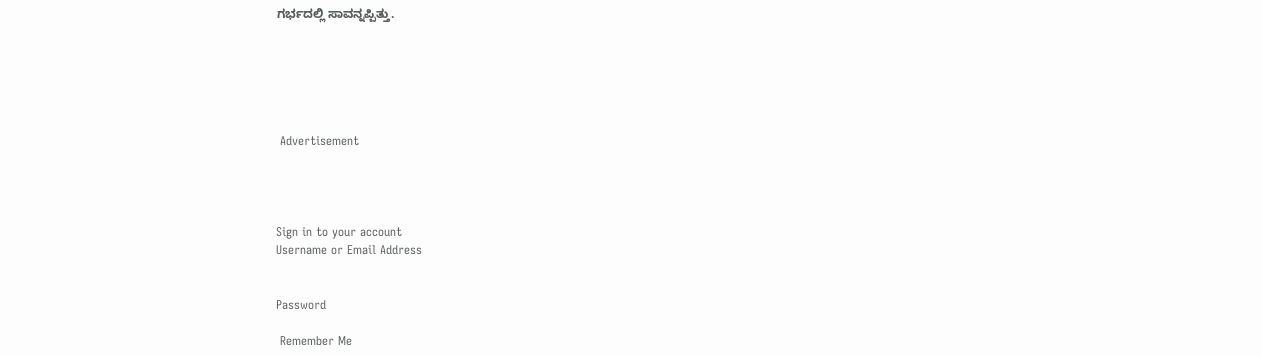ಗರ್ಭದಲ್ಲಿ ಸಾವನ್ನಪ್ಪಿತ್ತು.






 Advertisement




Sign in to your account
Username or Email Address


Password

 Remember Me